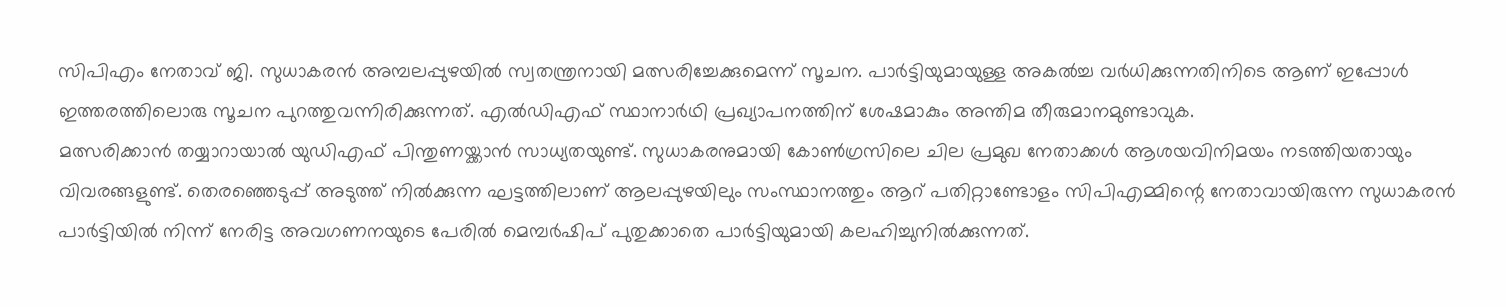സിപിഎം നേതാവ് ജി. സുധാകരൻ അമ്പലപ്പുഴയിൽ സ്വതന്ത്രനായി മത്സരിച്ചേക്കുമെന്ന് സൂചന. പാർട്ടിയുമായുള്ള അകൽച്ച വർധിക്കുന്നതിനിടെ ആണ് ഇപ്പോൾ ഇത്തരത്തിലൊരു സൂചന പുറത്തുവന്നിരിക്കുന്നത്. എൽഡിഎഫ് സ്ഥാനാർഥി പ്രഖ്യാപനത്തിന് ശേഷമാകും അന്തിമ തീരുമാനമുണ്ടാവുക.
മത്സരിക്കാൻ തയ്യാറായാൽ യുഡിഎഫ് പിന്തുണയ്ക്കാൻ സാധ്യതയുണ്ട്. സുധാകരനുമായി കോൺഗ്രസിലെ ചില പ്രമുഖ നേതാക്കൾ ആശയവിനിമയം നടത്തിയതായും വിവരങ്ങളുണ്ട്. തെരഞ്ഞെടുപ്പ് അടുത്ത് നിൽക്കുന്ന ഘട്ടത്തിലാണ് ആലപ്പുഴയിലും സംസ്ഥാനത്തും ആറ് പതിറ്റാണ്ടോളം സിപിഎമ്മിന്റെ നേതാവായിരുന്ന സുധാകരൻ പാർട്ടിയിൽ നിന്ന് നേരിട്ട അവഗണനയുടെ പേരിൽ മെമ്പർഷിപ് പുതുക്കാതെ പാർട്ടിയുമായി കലഹിച്ചുനിൽക്കുന്നത്.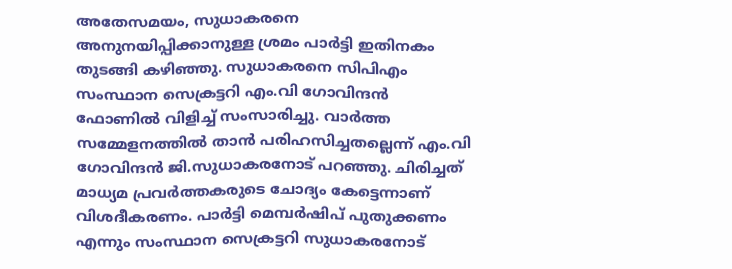അതേസമയം, സുധാകരനെ അനുനയിപ്പിക്കാനുള്ള ശ്രമം പാർട്ടി ഇതിനകം തുടങ്ങി കഴിഞ്ഞു. സുധാകരനെ സിപിഎം സംസ്ഥാന സെക്രട്ടറി എം.വി ഗോവിന്ദൻ ഫോണിൽ വിളിച്ച് സംസാരിച്ചു. വാർത്ത സമ്മേളനത്തിൽ താൻ പരിഹസിച്ചതല്ലെന്ന് എം.വി ഗോവിന്ദൻ ജി.സുധാകരനോട് പറഞ്ഞു. ചിരിച്ചത് മാധ്യമ പ്രവർത്തകരുടെ ചോദ്യം കേട്ടെന്നാണ് വിശദീകരണം. പാർട്ടി മെമ്പർഷിപ് പുതുക്കണം എന്നും സംസ്ഥാന സെക്രട്ടറി സുധാകരനോട്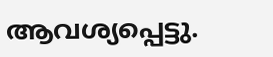ആവശ്യപ്പെട്ടു.